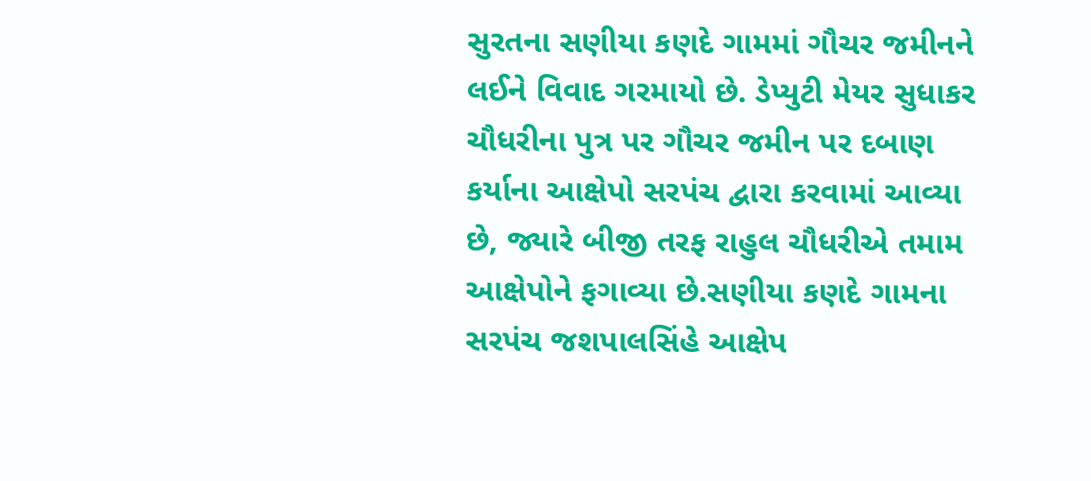સુરતના સણીયા કણદે ગામમાં ગૌચર જમીનને લઈને વિવાદ ગરમાયો છે. ડેપ્યુટી મેયર સુધાકર ચૌધરીના પુત્ર પર ગૌચર જમીન પર દબાણ કર્યાના આક્ષેપો સરપંચ દ્વારા કરવામાં આવ્યા છે, જ્યારે બીજી તરફ રાહુલ ચૌધરીએ તમામ આક્ષેપોને ફગાવ્યા છે.સણીયા કણદે ગામના સરપંચ જશપાલસિંહે આક્ષેપ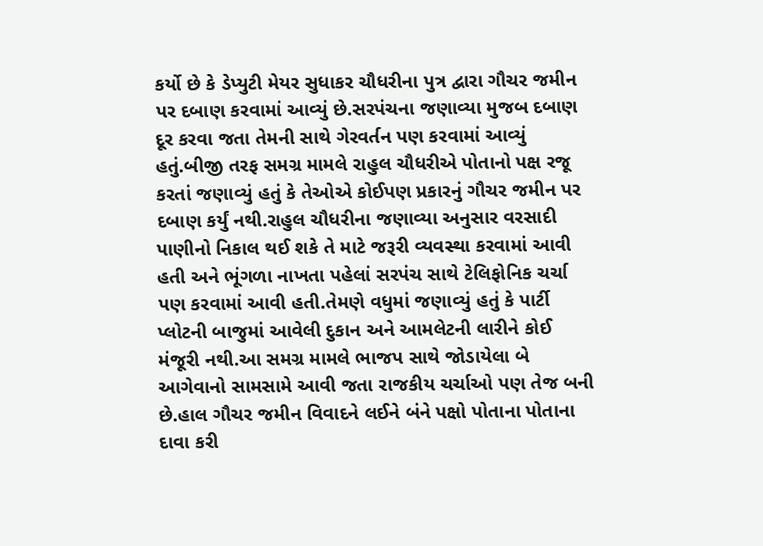કર્યો છે કે ડેપ્યુટી મેયર સુધાકર ચૌધરીના પુત્ર દ્વારા ગૌચર જમીન પર દબાણ કરવામાં આવ્યું છે.સરપંચના જણાવ્યા મુજબ દબાણ દૂર કરવા જતા તેમની સાથે ગેરવર્તન પણ કરવામાં આવ્યું હતું.બીજી તરફ સમગ્ર મામલે રાહુલ ચૌધરીએ પોતાનો પક્ષ રજૂ કરતાં જણાવ્યું હતું કે તેઓએ કોઈપણ પ્રકારનું ગૌચર જમીન પર દબાણ કર્યું નથી.રાહુલ ચૌધરીના જણાવ્યા અનુસાર વરસાદી પાણીનો નિકાલ થઈ શકે તે માટે જરૂરી વ્યવસ્થા કરવામાં આવી હતી અને ભૂંગળા નાખતા પહેલાં સરપંચ સાથે ટેલિફોનિક ચર્ચા પણ કરવામાં આવી હતી.તેમણે વધુમાં જણાવ્યું હતું કે પાર્ટી પ્લોટની બાજુમાં આવેલી દુકાન અને આમલેટની લારીને કોઈ મંજૂરી નથી.આ સમગ્ર મામલે ભાજપ સાથે જોડાયેલા બે આગેવાનો સામસામે આવી જતા રાજકીય ચર્ચાઓ પણ તેજ બની છે.હાલ ગૌચર જમીન વિવાદને લઈને બંને પક્ષો પોતાના પોતાના દાવા કરી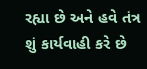રહ્યા છે અને હવે તંત્ર શું કાર્યવાહી કરે છે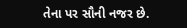તેના પર સૌની નજર છે.